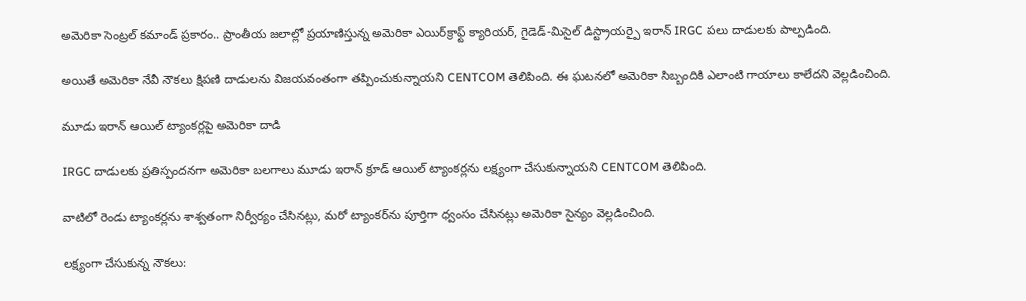అమెరికా సెంట్రల్ కమాండ్ ప్రకారం.. ప్రాంతీయ జలాల్లో ప్రయాణిస్తున్న అమెరికా ఎయిర్‌క్రాఫ్ట్ క్యారియర్, గైడెడ్-మిసైల్ డిస్ట్రాయర్పై ఇరాన్ IRGC పలు దాడులకు పాల్పడింది.

అయితే అమెరికా నేవీ నౌకలు క్షిపణి దాడులను విజయవంతంగా తప్పించుకున్నాయని CENTCOM తెలిపింది. ఈ ఘటనలో అమెరికా సిబ్బందికి ఎలాంటి గాయాలు కాలేదని వెల్లడించింది.

మూడు ఇరాన్ ఆయిల్ ట్యాంకర్లపై అమెరికా దాడి

IRGC దాడులకు ప్రతిస్పందనగా అమెరికా బలగాలు మూడు ఇరాన్ క్రూడ్ ఆయిల్ ట్యాంకర్లను లక్ష్యంగా చేసుకున్నాయని CENTCOM తెలిపింది.

వాటిలో రెండు ట్యాంకర్లను శాశ్వతంగా నిర్వీర్యం చేసినట్లు, మరో ట్యాంకర్‌ను పూర్తిగా ధ్వంసం చేసినట్లు అమెరికా సైన్యం వెల్లడించింది.

లక్ష్యంగా చేసుకున్న నౌకలు: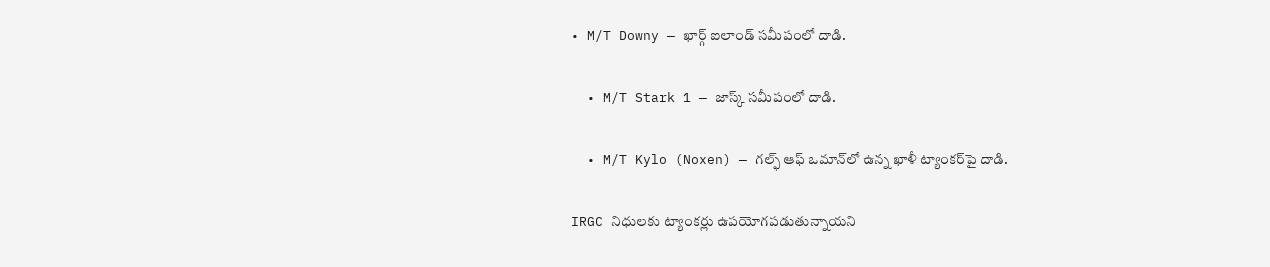• M/T Downy — ఖార్గ్ ఐలాండ్ సమీపంలో దాడి.

  • M/T Stark 1 — జాస్క్ సమీపంలో దాడి.

  • M/T Kylo (Noxen) — గల్ఫ్ ఆఫ్ ఒమాన్‌లో ఉన్న ఖాళీ ట్యాంకర్‌పై దాడి.

IRGC నిధులకు ట్యాంకర్లు ఉపయోగపడుతున్నాయని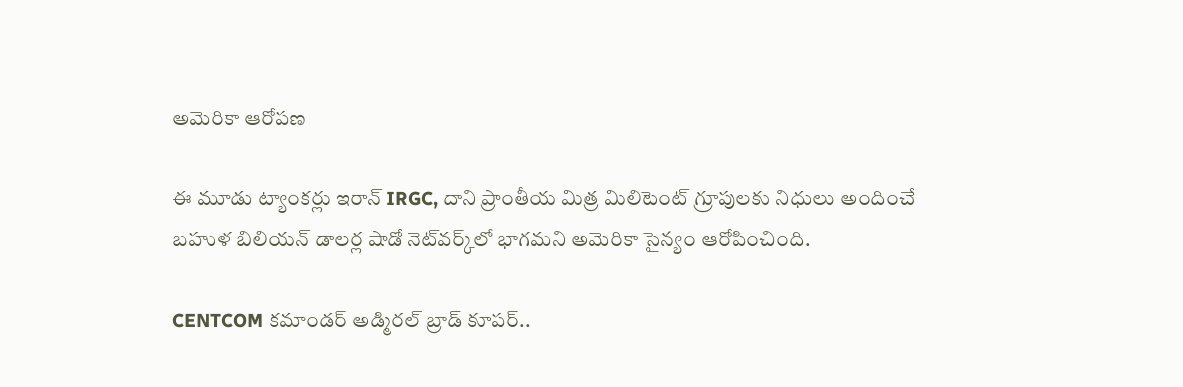అమెరికా ఆరోపణ

ఈ మూడు ట్యాంకర్లు ఇరాన్ IRGC, దాని ప్రాంతీయ మిత్ర మిలిటెంట్ గ్రూపులకు నిధులు అందించే బహుళ బిలియన్ డాలర్ల షాడో నెట్‌వర్క్‌లో భాగమని అమెరికా సైన్యం ఆరోపించింది.

CENTCOM కమాండర్ అడ్మిరల్ బ్రాడ్ కూపర్..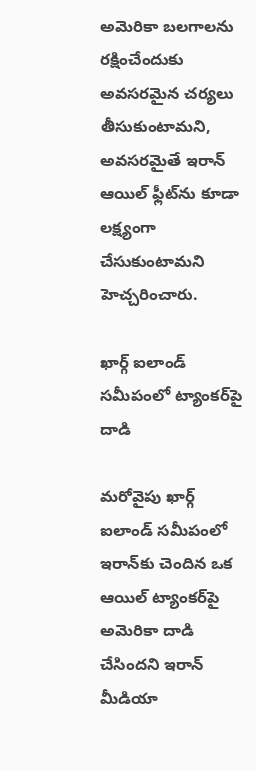అమెరికా బలగాలను రక్షించేందుకు అవసరమైన చర్యలు తీసుకుంటామని, అవసరమైతే ఇరాన్ ఆయిల్ ఫ్లీట్‌ను కూడా లక్ష్యంగా చేసుకుంటామని హెచ్చరించారు.

ఖార్గ్ ఐలాండ్ సమీపంలో ట్యాంకర్‌పై దాడి

మరోవైపు ఖార్గ్ ఐలాండ్ సమీపంలో ఇరాన్‌కు చెందిన ఒక ఆయిల్ ట్యాంకర్‌పై అమెరికా దాడి చేసిందని ఇరాన్ మీడియా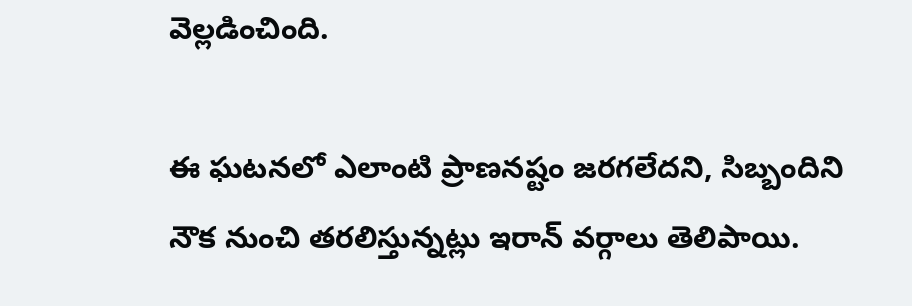వెల్లడించింది.

ఈ ఘటనలో ఎలాంటి ప్రాణనష్టం జరగలేదని, సిబ్బందిని నౌక నుంచి తరలిస్తున్నట్లు ఇరాన్ వర్గాలు తెలిపాయి.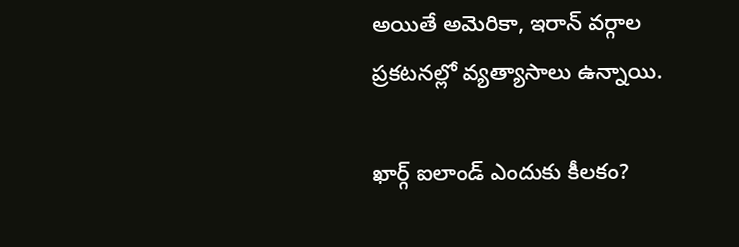అయితే అమెరికా, ఇరాన్ వర్గాల ప్రకటనల్లో వ్యత్యాసాలు ఉన్నాయి.

ఖార్గ్ ఐలాండ్ ఎందుకు కీలకం?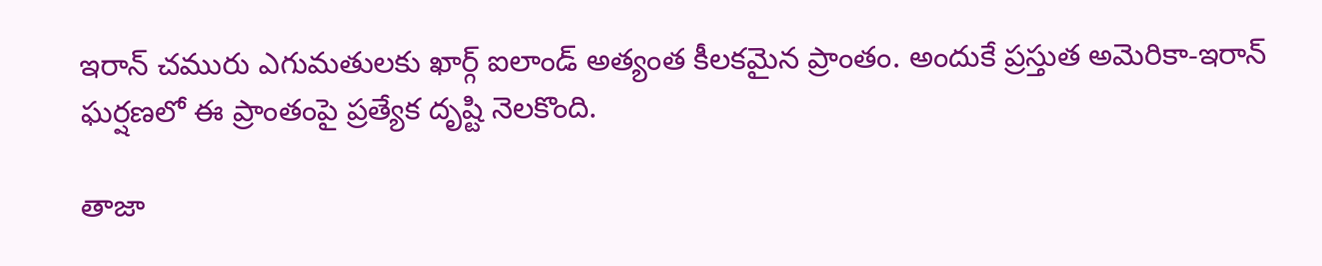ఇరాన్ చమురు ఎగుమతులకు ఖార్గ్ ఐలాండ్ అత్యంత కీలకమైన ప్రాంతం. అందుకే ప్రస్తుత అమెరికా-ఇరాన్ ఘర్షణలో ఈ ప్రాంతంపై ప్రత్యేక దృష్టి నెలకొంది.

తాజా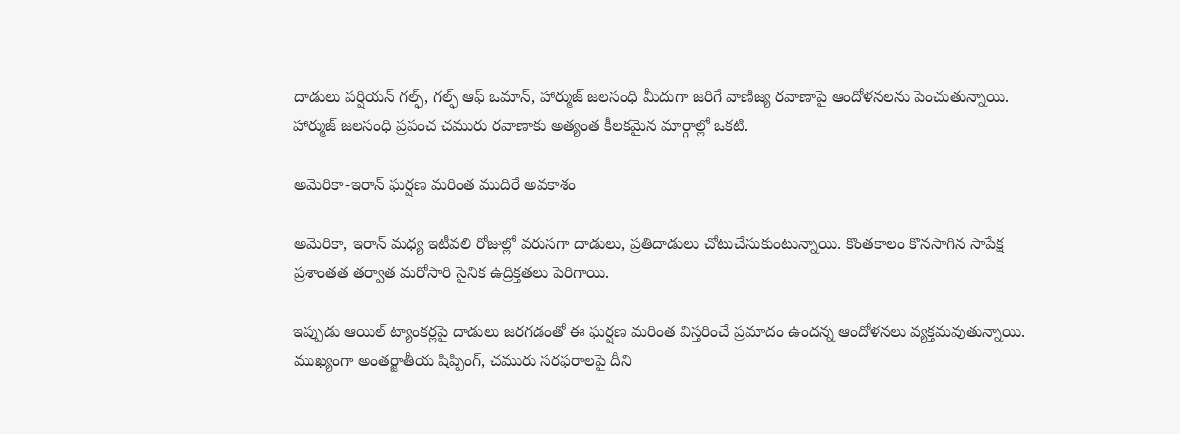దాడులు పర్షియన్ గల్ఫ్, గల్ఫ్ ఆఫ్ ఒమాన్, హార్ముజ్ జలసంధి మీదుగా జరిగే వాణిజ్య రవాణాపై ఆందోళనలను పెంచుతున్నాయి. హార్ముజ్ జలసంధి ప్రపంచ చమురు రవాణాకు అత్యంత కీలకమైన మార్గాల్లో ఒకటి.

అమెరికా-ఇరాన్ ఘర్షణ మరింత ముదిరే అవకాశం

అమెరికా, ఇరాన్ మధ్య ఇటీవలి రోజుల్లో వరుసగా దాడులు, ప్రతిదాడులు చోటుచేసుకుంటున్నాయి. కొంతకాలం కొనసాగిన సాపేక్ష ప్రశాంతత తర్వాత మరోసారి సైనిక ఉద్రిక్తతలు పెరిగాయి.

ఇప్పుడు ఆయిల్ ట్యాంకర్లపై దాడులు జరగడంతో ఈ ఘర్షణ మరింత విస్తరించే ప్రమాదం ఉందన్న ఆందోళనలు వ్యక్తమవుతున్నాయి. ముఖ్యంగా అంతర్జాతీయ షిప్పింగ్, చమురు సరఫరాలపై దీని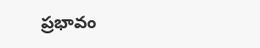ప్రభావం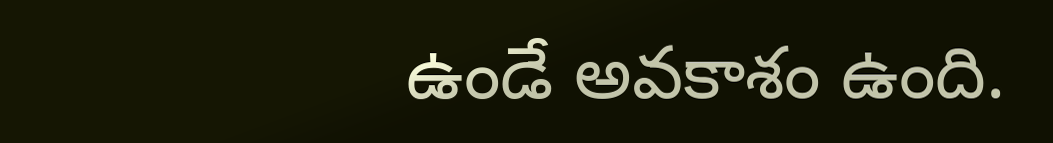ఉండే అవకాశం ఉంది.